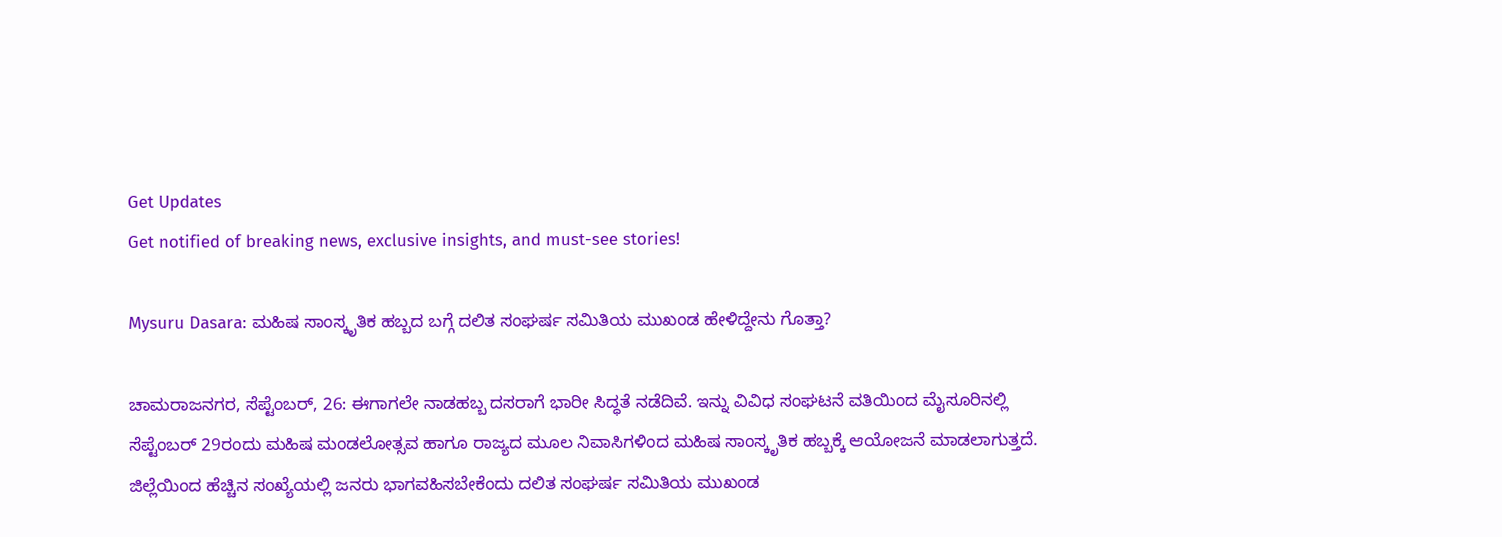Get Updates
Get notified of breaking news, exclusive insights, and must-see stories!

Mysuru Dasara: ಮಹಿಷ ಸಾಂಸ್ಕೃತಿಕ ಹಬ್ಬದ ಬಗ್ಗೆ ದಲಿತ ಸಂಘರ್ಷ ಸಮಿತಿಯ ಮುಖಂಡ ಹೇಳಿದ್ದೇನು ಗೊತ್ತಾ?

ಚಾಮರಾಜನಗರ, ಸೆಪ್ಟೆಂಬರ್‌, 26: ಈಗಾಗಲೇ ನಾಡಹಬ್ಬ ದಸರಾಗೆ ಭಾರೀ ಸಿದ್ಧತೆ ನಡೆದಿವೆ. ಇನ್ನು ವಿವಿಧ ಸಂಘಟನೆ ವತಿಯಿಂದ ಮೈಸೂರಿನಲ್ಲಿ ಸೆಪ್ಟೆಂಬರ್‌ 29ರಂದು ಮಹಿಷ ಮಂಡಲೋತ್ಸವ ಹಾಗೂ ರಾಜ್ಯದ ಮೂಲ ನಿವಾಸಿಗಳಿಂದ ಮಹಿಷ ಸಾಂಸ್ಕೃತಿಕ ಹಬ್ಬಕ್ಕೆ ಆಯೋಜನೆ ಮಾಡಲಾಗುತ್ತದೆ. ಜಿಲ್ಲೆಯಿಂದ ಹೆಚ್ಚಿನ ಸಂಖ್ಯೆಯಲ್ಲಿ ಜನರು ಭಾಗವಹಿಸಬೇಕೆಂದು ದಲಿತ ಸಂಘರ್ಷ ಸಮಿತಿಯ ಮುಖಂಡ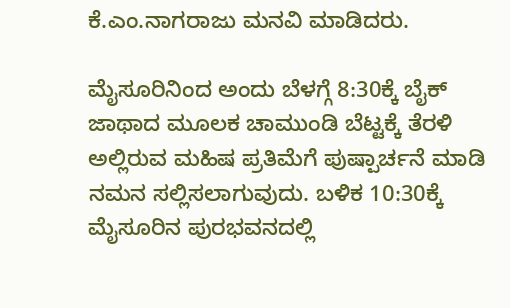ಕೆ.ಎಂ.ನಾಗರಾಜು ಮನವಿ ಮಾಡಿದರು.

ಮೈಸೂರಿನಿಂದ ಅಂದು ಬೆಳಗ್ಗೆ 8:30ಕ್ಕೆ ಬೈಕ್ ಜಾಥಾದ ಮೂಲಕ ಚಾಮುಂಡಿ ಬೆಟ್ಟಕ್ಕೆ ತೆರಳಿ ಅಲ್ಲಿರುವ ಮಹಿಷ ಪ್ರತಿಮೆಗೆ ಪುಷ್ಪಾರ್ಚನೆ ಮಾಡಿ ನಮನ ಸಲ್ಲಿಸಲಾಗುವುದು. ಬಳಿಕ 10:30ಕ್ಕೆ ಮೈಸೂರಿನ ಪುರಭವನದಲ್ಲಿ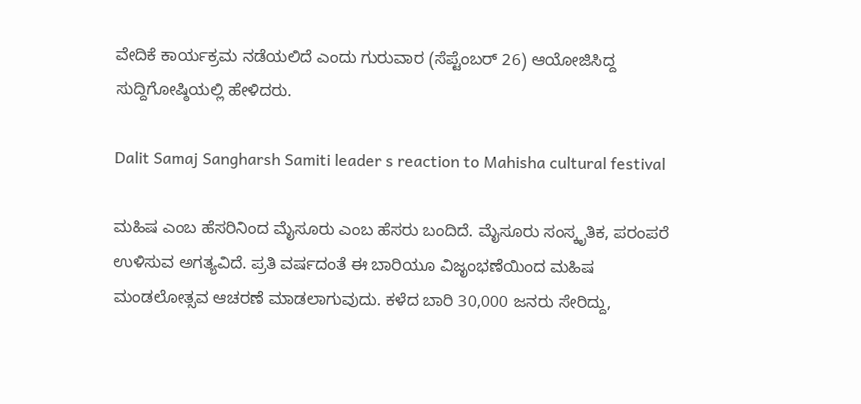ವೇದಿಕೆ ಕಾರ್ಯಕ್ರಮ ನಡೆಯಲಿದೆ ಎಂದು ಗುರುವಾರ (ಸೆಪ್ಟೆಂಬರ್‌ 26) ಆಯೋಜಿಸಿದ್ದ ಸುದ್ದಿಗೋಷ್ಠಿಯಲ್ಲಿ ಹೇಳಿದರು.

Dalit Samaj Sangharsh Samiti leader s reaction to Mahisha cultural festival

ಮಹಿಷ ಎಂಬ ಹೆಸರಿನಿಂದ ಮೈಸೂರು ಎಂಬ ಹೆಸರು ಬಂದಿದೆ. ಮೈಸೂರು ಸಂಸ್ಕೃತಿಕ, ಪರಂಪರೆ ಉಳಿಸುವ ಅಗತ್ಯವಿದೆ. ಪ್ರತಿ ವರ್ಷದಂತೆ ಈ ಬಾರಿಯೂ ವಿಜೃಂಭಣೆಯಿಂದ ಮಹಿಷ ಮಂಡಲೋತ್ಸವ ಆಚರಣೆ ಮಾಡಲಾಗುವುದು. ಕಳೆದ ಬಾರಿ 30,000 ಜನರು ಸೇರಿದ್ದು,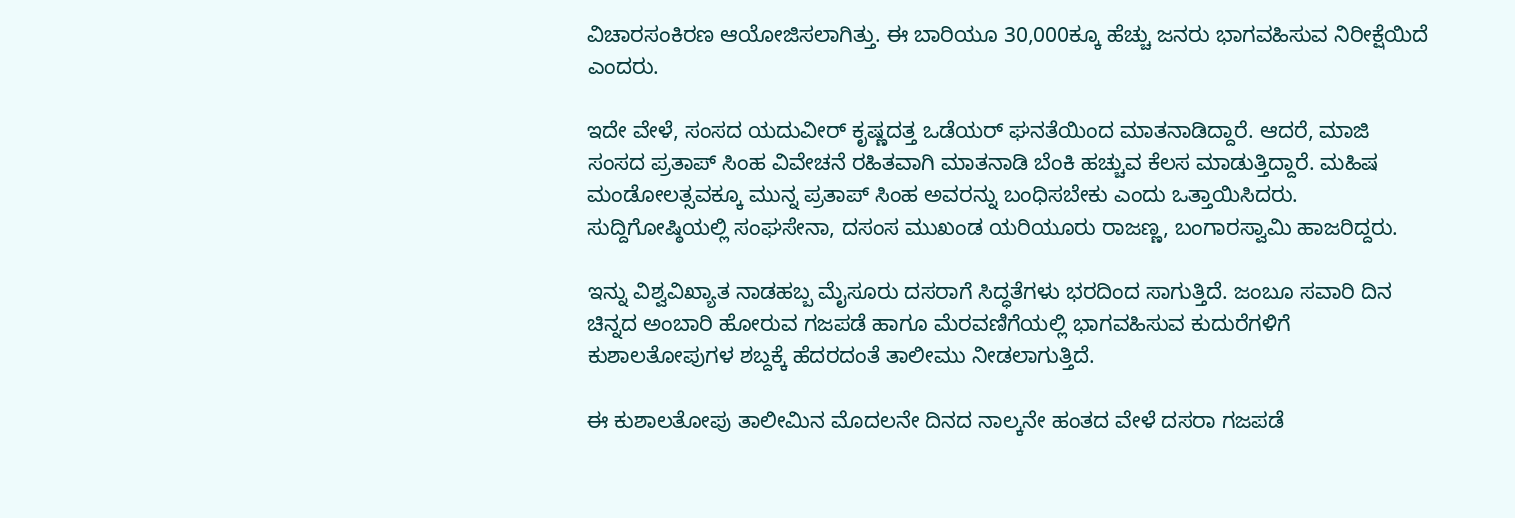ವಿಚಾರಸಂಕಿರಣ ಆಯೋಜಿಸಲಾಗಿತ್ತು. ಈ ಬಾರಿಯೂ 30,000ಕ್ಕೂ ಹೆಚ್ಚು ಜನರು ಭಾಗವಹಿಸುವ ನಿರೀಕ್ಷೆಯಿದೆ ಎಂದರು.

ಇದೇ ವೇಳೆ, ಸಂಸದ ಯದುವೀರ್ ಕೃಷ್ಣದತ್ತ ಒಡೆಯರ್ ಘನತೆಯಿಂದ ಮಾತನಾಡಿದ್ದಾರೆ. ಆದರೆ, ಮಾಜಿ ಸಂಸದ ಪ್ರತಾಪ್ ಸಿಂಹ ವಿವೇಚನೆ ರಹಿತವಾಗಿ ಮಾತನಾಡಿ ಬೆಂಕಿ ಹಚ್ಚುವ ಕೆಲಸ ಮಾಡುತ್ತಿದ್ದಾರೆ. ಮಹಿಷ ಮಂಡೋಲತ್ಸವಕ್ಕೂ ಮುನ್ನ ಪ್ರತಾಪ್ ಸಿಂಹ ಅವರನ್ನು ಬಂಧಿಸಬೇಕು ಎಂದು ಒತ್ತಾಯಿಸಿದರು. ಸುದ್ದಿಗೋಷ್ಠಿಯಲ್ಲಿ ಸಂಘಸೇನಾ, ದಸಂಸ ಮುಖಂಡ ಯರಿಯೂರು ರಾಜಣ್ಣ, ಬಂಗಾರಸ್ವಾಮಿ ಹಾಜರಿದ್ದರು.

ಇನ್ನು ವಿಶ್ವವಿಖ್ಯಾತ ನಾಡಹಬ್ಬ ಮೈಸೂರು ದಸರಾಗೆ ಸಿದ್ಧತೆಗಳು ಭರದಿಂದ ಸಾಗುತ್ತಿದೆ. ಜಂಬೂ ಸವಾರಿ ದಿನ ಚಿನ್ನದ ಅಂಬಾರಿ ಹೋರುವ ಗಜಪಡೆ ಹಾಗೂ ಮೆರವಣಿಗೆಯಲ್ಲಿ ಭಾಗವಹಿಸುವ ಕುದುರೆಗಳಿಗೆ ಕುಶಾಲತೋಪುಗಳ ಶಬ್ದಕ್ಕೆ ಹೆದರದಂತೆ ತಾಲೀಮು ನೀಡಲಾಗುತ್ತಿದೆ.

ಈ ಕುಶಾಲತೋಪು ತಾಲೀಮಿನ ಮೊದಲನೇ ದಿನದ ನಾಲ್ಕನೇ ಹಂತದ ವೇಳೆ ದಸರಾ ಗಜಪಡೆ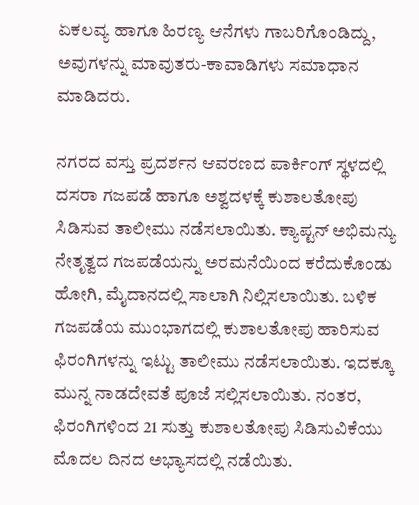ಏಕಲವ್ಯ ಹಾಗೂ ಹಿರಣ್ಯ ಆನೆಗಳು ಗಾಬರಿಗೊಂಡಿದ್ದು, ಅವುಗಳನ್ನು ಮಾವುತರು-ಕಾವಾಡಿಗಳು ಸಮಾಧಾನ ಮಾಡಿದರು.

ನಗರದ ವಸ್ತು ಪ್ರದರ್ಶನ ಆವರಣದ ಪಾರ್ಕಿಂಗ್‌ ಸ್ಥಳದಲ್ಲಿ ದಸರಾ ಗಜಪಡೆ ಹಾಗೂ ಅಶ್ವದಳಕ್ಕೆ ಕುಶಾಲತೋಪು ಸಿಡಿಸುವ ತಾಲೀಮು ನಡೆಸಲಾಯಿತು. ಕ್ಯಾಪ್ಟನ್‌ ಅಭಿಮನ್ಯು ನೇತೃತ್ವದ ಗಜಪಡೆಯನ್ನು ಅರಮನೆಯಿಂದ ಕರೆದುಕೊಂಡು ಹೋಗಿ, ಮೈದಾನದಲ್ಲಿ ಸಾಲಾಗಿ ನಿಲ್ಲಿಸಲಾಯಿತು. ಬಳಿಕ ಗಜಪಡೆಯ ಮುಂಭಾಗದಲ್ಲಿ ಕುಶಾಲತೋಪು ಹಾರಿಸುವ ಫಿರಂಗಿಗಳನ್ನು ಇಟ್ಟು ತಾಲೀಮು ನಡೆಸಲಾಯಿತು. ಇದಕ್ಕೂ ಮುನ್ನ ನಾಡದೇವತೆ ಪೂಜೆ ಸಲ್ಲಿಸಲಾಯಿತು. ನಂತರ, ಫಿರಂಗಿಗಳಿಂದ 21 ಸುತ್ತು ಕುಶಾಲತೋಪು ಸಿಡಿಸುವಿಕೆಯು ಮೊದಲ ದಿನದ ಅಭ್ಯಾಸದಲ್ಲಿ ನಡೆಯಿತು.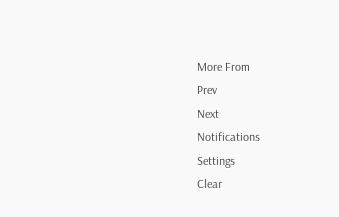More From
Prev
Next
Notifications
Settings
Clear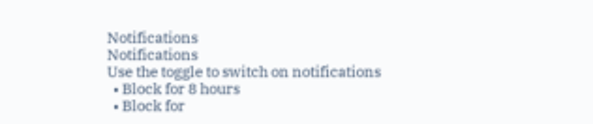Notifications
Notifications
Use the toggle to switch on notifications
  • Block for 8 hours
  • Block for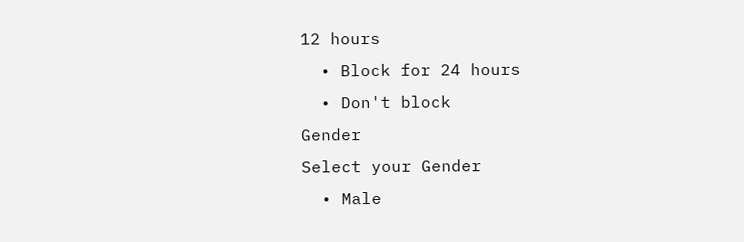12 hours
  • Block for 24 hours
  • Don't block
Gender
Select your Gender
  • Male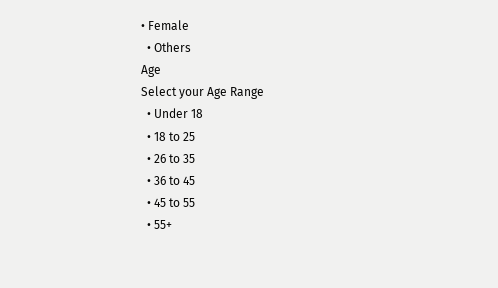• Female
  • Others
Age
Select your Age Range
  • Under 18
  • 18 to 25
  • 26 to 35
  • 36 to 45
  • 45 to 55
  • 55+